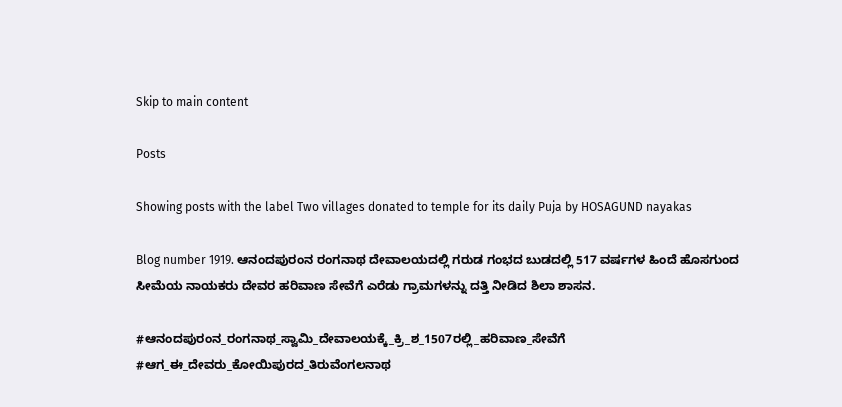Skip to main content

Posts

Showing posts with the label Two villages donated to temple for its daily Puja by HOSAGUND nayakas

Blog number 1919. ಆನಂದಪುರಂನ ರಂಗನಾಥ ದೇವಾಲಯದಲ್ಲಿ ಗರುಡ ಗಂಭದ ಬುಡದಲ್ಲಿ 517 ವರ್ಷಗಳ ಹಿಂದೆ ಹೊಸಗುಂದ ಸೀಮೆಯ ನಾಯಕರು ದೇವರ ಹರಿವಾಣ ಸೇವೆಗೆ ಎರೆಡು ಗ್ರಾಮಗಳನ್ನು ದತ್ತಿ ನೀಡಿದ ಶಿಲಾ ಶಾಸನ.

#ಆನಂದಪುರಂನ_ರಂಗನಾಥ_ಸ್ವಾಮಿ_ದೇವಾಲಯಕ್ಕೆ_ಕ್ರಿ_ಶ_1507ರಲ್ಲಿ_ಹರಿವಾಣ_ಸೇವೆಗೆ #ಆಗ_ಈ_ದೇವರು_ಕೋಯಿಪುರದ_ತಿರುವೆಂಗಲನಾಥ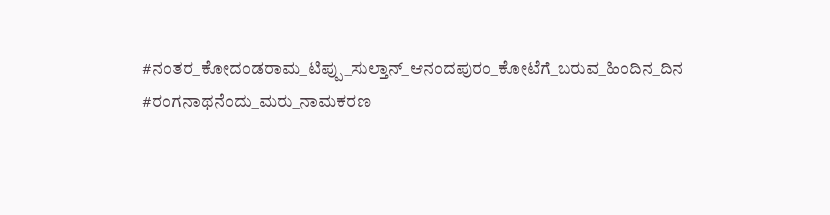#ನಂತರ_ಕೋದಂಡರಾಮ_ಟಿಪ್ಪು_ಸುಲ್ತಾನ್_ಆನಂದಪುರಂ_ಕೋಟೆಗೆ_ಬರುವ_ಹಿಂದಿನ_ದಿನ #ರಂಗನಾಥನೆಂದು_ಮರು_ನಾಮಕರಣ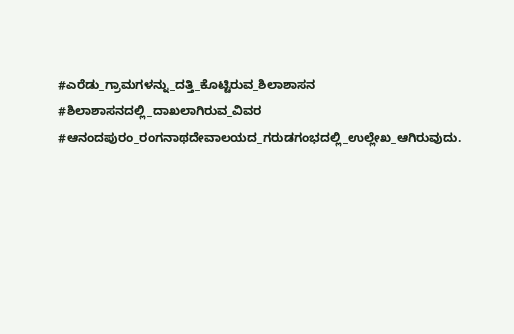#ಎರೆಡು_ಗ್ರಾಮಗಳನ್ನು_ದತ್ತಿ_ಕೊಟ್ಟಿರುವ_ಶಿಲಾಶಾಸನ #ಶಿಲಾಶಾಸನದಲ್ಲಿ_ದಾಖಲಾಗಿರುವ_ವಿವರ #ಆನಂದಪುರಂ_ರಂಗನಾಥದೇವಾಲಯದ_ಗರುಡಗಂಭದಲ್ಲಿ_ಉಲ್ಲೇಖ_ಆಗಿರುವುದು.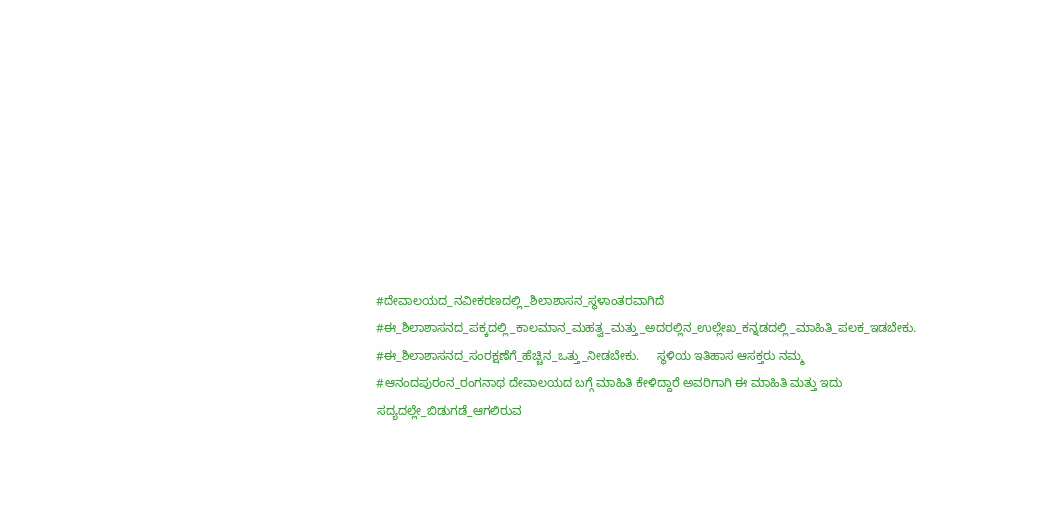#ದೇವಾಲಯದ_ನವೀಕರಣದಲ್ಲಿ_ಶಿಲಾಶಾಸನ_ಸ್ಥಳಾಂತರವಾಗಿದೆ #ಈ_ಶಿಲಾಶಾಸನದ_ಪಕ್ಕದಲ್ಲಿ_ಕಾಲಮಾನ_ಮಹತ್ವ_ಮತ್ತು_ಅದರಲ್ಲಿನ_ಉಲ್ಲೇಖ_ಕನ್ನಡದಲ್ಲಿ_ಮಾಹಿತಿ_ಪಲಕ_ಇಡಬೇಕು. #ಈ_ಶಿಲಾಶಾಸನದ_ಸಂರಕ್ಷಣೆಗೆ_ಹೆಚ್ಚಿನ_ಒತ್ತು_ನೀಡಬೇಕು.     ಸ್ಥಳಿಯ ಇತಿಹಾಸ ಆಸಕ್ತರು ನಮ್ಮ #ಆನಂದಪುರಂನ_ರಂಗನಾಥ ದೇವಾಲಯದ ಬಗ್ಗೆ ಮಾಹಿತಿ ಕೇಳಿದ್ದಾರೆ ಅವರಿಗಾಗಿ ಈ ಮಾಹಿತಿ ಮತ್ತು ಇದು ಸದ್ಯದಲ್ಲೇ_ಬಿಡುಗಡೆ_ಆಗಲಿರುವ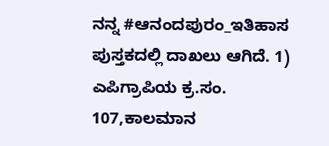ನನ್ನ #ಆನಂದಪುರಂ_ಇತಿಹಾಸ ಪುಸ್ತಕದಲ್ಲಿ ದಾಖಲು ಆಗಿದೆ. 1) ಎಪಿಗ್ರಾಪಿಯ ಕ್ರ.ಸಂ. 107,ಕಾಲಮಾನ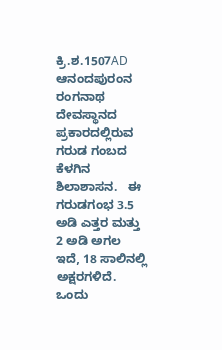ಕ್ರಿ.ಶ.1507AD ಆನಂದಪುರಂನ ರಂಗನಾಥ ದೇವಸ್ಥಾನದ ಪ್ರಕಾರದಲ್ಲಿರುವ ಗರುಡ ಗಂಬದ ಕೆಳಗಿನ ಶಿಲಾಶಾಸನ.   ಈ ಗರುಡಗಂಭ 3.5 ಅಡಿ ಎತ್ತರ ಮತ್ತು 2 ಅಡಿ ಅಗಲ ಇದೆ, 18 ಸಾಲಿನಲ್ಲಿ ಅಕ್ಷರಗಳಿದೆ.       ಒಂದು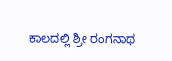ಕಾಲದಲ್ಲಿ ಶ್ರೀ ರಂಗನಾಥ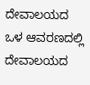ದೇವಾಲಯದ ಒಳ ಆವರಣದಲ್ಲಿ ದೇವಾಲಯದ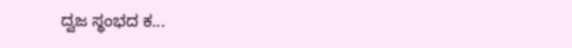ದ್ವಜ ಸ್ಥಂಭದ ಕ...